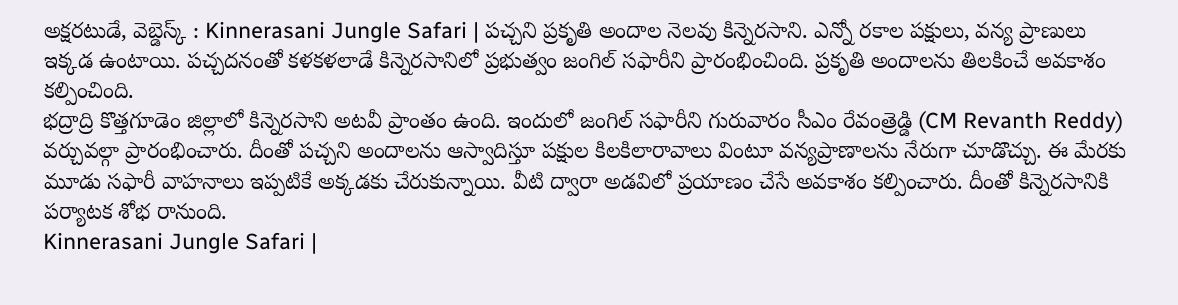అక్షరటుడే, వెబ్డెస్క్ : Kinnerasani Jungle Safari | పచ్చని ప్రకృతి అందాల నెలవు కిన్నెరసాని. ఎన్నో రకాల పక్షులు, వన్య ప్రాణులు ఇక్కడ ఉంటాయి. పచ్చదనంతో కళకళలాడే కిన్నెరసానిలో ప్రభుత్వం జంగిల్ సఫారీని ప్రారంభించింది. ప్రకృతి అందాలను తిలకించే అవకాశం కల్పించింది.
భద్రాద్రి కొత్తగూడెం జిల్లాలో కిన్నెరసాని అటవీ ప్రాంతం ఉంది. ఇందులో జంగిల్ సఫారీని గురువారం సీఎం రేవంత్రెడ్డి (CM Revanth Reddy) వర్చువల్గా ప్రారంభించారు. దీంతో పచ్చని అందాలను ఆస్వాదిస్తూ పక్షుల కిలకిలారావాలు వింటూ వన్యప్రాణాలను నేరుగా చూడొచ్చు. ఈ మేరకు మూడు సఫారీ వాహనాలు ఇప్పటికే అక్కడకు చేరుకున్నాయి. వీటి ద్వారా అడవిలో ప్రయాణం చేసే అవకాశం కల్పించారు. దీంతో కిన్నెరసానికి పర్యాటక శోభ రానుంది.
Kinnerasani Jungle Safari |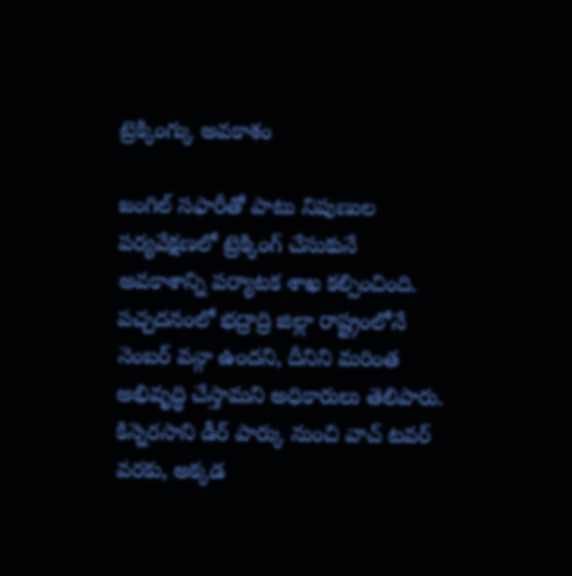ట్రెక్కింగ్కు అవకాశం

జంగిల్ సఫారీతో పాటు నిపుణుల పర్యవేక్షణలో ట్రెక్కింగ్ చేసుకునే అవకాశాన్ని పర్యాటక శాఖ కల్పించింది. పచ్చదనంలో భద్రాద్రి జిల్లా రాష్ట్రంలోనే నెంబర్ వన్గా ఉందని, దీనిని మరింత అభివృద్ధి చేస్తామని అధికారులు తెలిపారు. కిన్నెరసాని డీర్ పార్కు నుంచి వాచ్ టవర్ వరకు, అక్కడ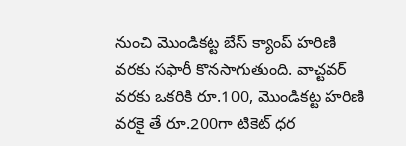నుంచి మొండికట్ట బేస్ క్యాంప్ హరిణి వరకు సఫారీ కొనసాగుతుంది. వాచ్టవర్ వరకు ఒకరికి రూ.100, మొండికట్ట హరిణి వరకై తే రూ.200గా టికెట్ ధర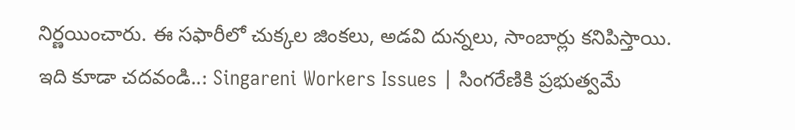నిర్ణయించారు. ఈ సఫారీలో చుక్కల జింకలు, అడవి దున్నలు, సాంబార్లు కనిపిస్తాయి.
ఇది కూడా చదవండి..: Singareni Workers Issues | సింగరేణికి ప్రభుత్వమే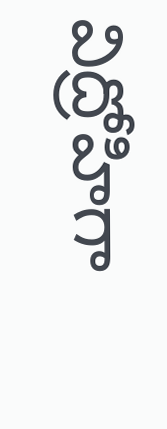విద్రోహిగా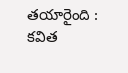తయారైంది : కవిత